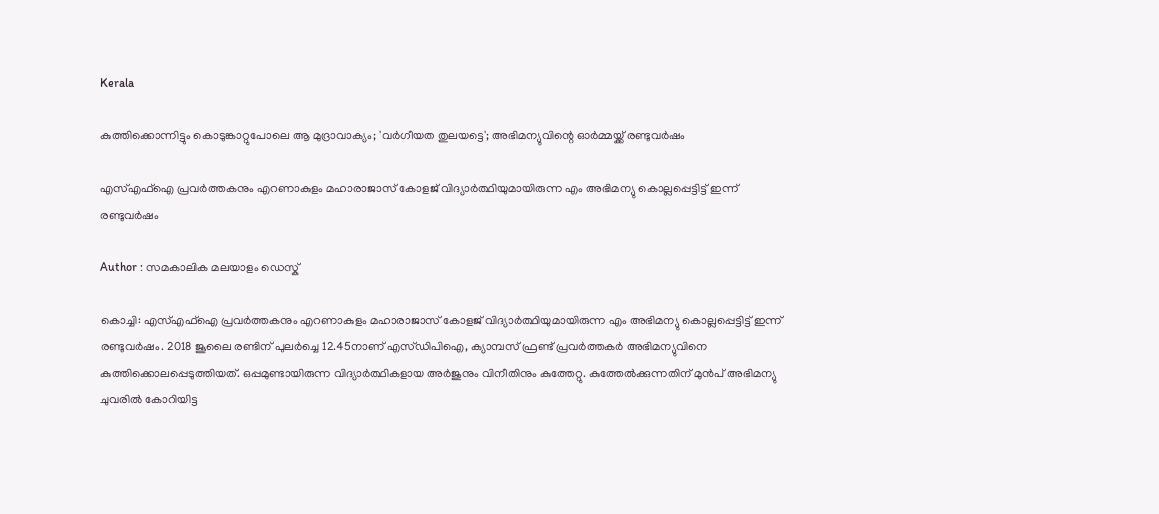Kerala

കുത്തിക്കൊന്നിട്ടും കൊടുങ്കാറ്റുപോലെ ആ മുദ്രാവാക്യം; 'വര്‍ഗീയത തുലയട്ടെ'; അഭിമന്യുവിന്റെ ഓര്‍മ്മയ്ക്ക് രണ്ടുവര്‍ഷം

എസ്എഫ്‌ഐ പ്രവര്‍ത്തകനും എറണാകുളം മഹാരാജാസ് കോളജ് വിദ്യാര്‍ത്ഥിയുമായിരുന്ന എം അഭിമന്യു കൊല്ലപ്പെട്ടിട്ട് ഇന്ന് രണ്ടുവര്‍ഷം

Author : സമകാലിക മലയാളം ഡെസ്ക്

കൊച്ചി: എസ്എഫ്‌ഐ പ്രവര്‍ത്തകനും എറണാകുളം മഹാരാജാസ് കോളജ് വിദ്യാര്‍ത്ഥിയുമായിരുന്ന എം അഭിമന്യു കൊല്ലപ്പെട്ടിട്ട് ഇന്ന് രണ്ടുവര്‍ഷം. 2018 ജൂലൈ രണ്ടിന് പുലര്‍ച്ചെ 12.45നാണ് എസ്ഡിപിഐ, ക്യാമ്പസ് ഫ്രണ്ട് പ്രവര്‍ത്തകര്‍ അഭിമന്യുവിനെ കുത്തിക്കൊലപ്പെടുത്തിയത്. ഒപ്പമുണ്ടായിരുന്ന വിദ്യാര്‍ത്ഥികളായ അര്‍ജുനും വിനീതിനും കുത്തേറ്റു. കുത്തേല്‍ക്കുന്നതിന് മുന്‍പ് അഭിമന്യു ചുവരില്‍ കോറിയിട്ട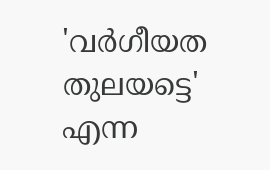'വര്‍ഗീയത തുലയട്ടെ' എന്ന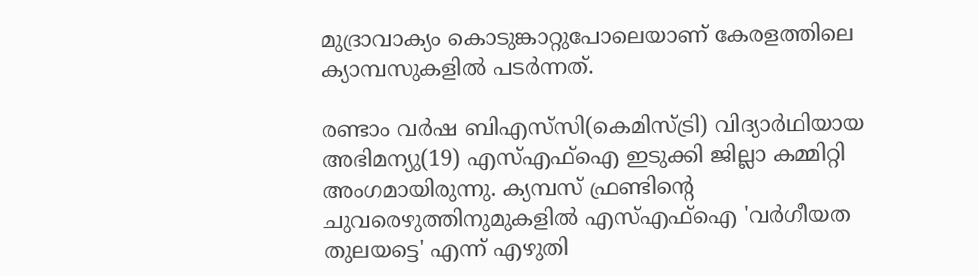മുദ്രാവാക്യം കൊടുങ്കാറ്റുപോലെയാണ് കേരളത്തിലെ ക്യാമ്പസുകളില്‍ പടര്‍ന്നത്.

രണ്ടാം വര്‍ഷ ബിഎസ്‌സി(കെമിസ്ട്രി) വിദ്യാര്‍ഥിയായ അഭിമന്യു(19) എസ്എഫ്‌ഐ ഇടുക്കി ജില്ലാ കമ്മിറ്റി അംഗമായിരുന്നു. ക്യമ്പസ് ഫ്രണ്ടിന്റെ ചുവരെഴുത്തിനുമുകളില്‍ എസ്എഫ്‌ഐ 'വര്‍ഗീയത തുലയട്ടെ' എന്ന് എഴുതി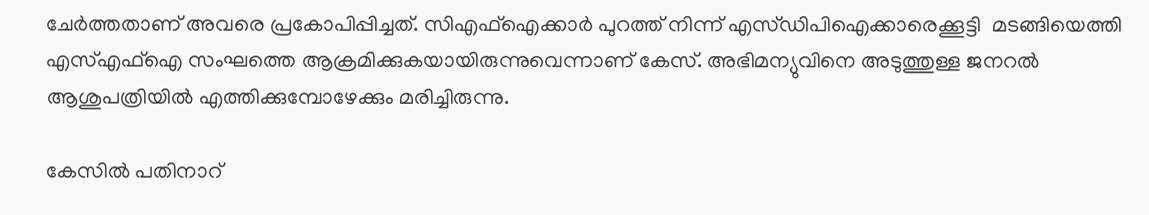ചേര്‍ത്തതാണ് അവരെ പ്രകോപിപ്പിച്ചത്. സിഎഫ്‌ഐക്കാര്‍ പുറത്ത് നിന്ന് എസ്ഡിപിഐക്കാരെക്കൂട്ടി  മടങ്ങിയെത്തി എസ്എഫ്‌ഐ സംഘത്തെ ആക്രമിക്കുകയായിരുന്നുവെന്നാണ് കേസ്. അഭിമന്യുവിനെ അടുത്തുള്ള ജനറല്‍ ആശുപത്രിയില്‍ എത്തിക്കുമ്പോഴേക്കും മരിച്ചിരുന്നു.

കേസില്‍ പതിനാറ്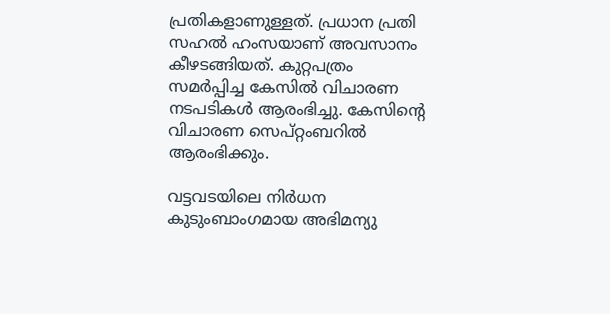പ്രതികളാണുള്ളത്. പ്രധാന പ്രതി സഹല്‍ ഹംസയാണ് അവസാനം കീഴടങ്ങിയത്. കുറ്റപത്രം സമര്‍പ്പിച്ച കേസില്‍ വിചാരണ നടപടികള്‍ ആരംഭിച്ചു. കേസിന്റെ വിചാരണ സെപ്റ്റംബറില്‍ ആരംഭിക്കും.

വട്ടവടയിലെ നിര്‍ധന കുടുംബാംഗമായ അഭിമന്യു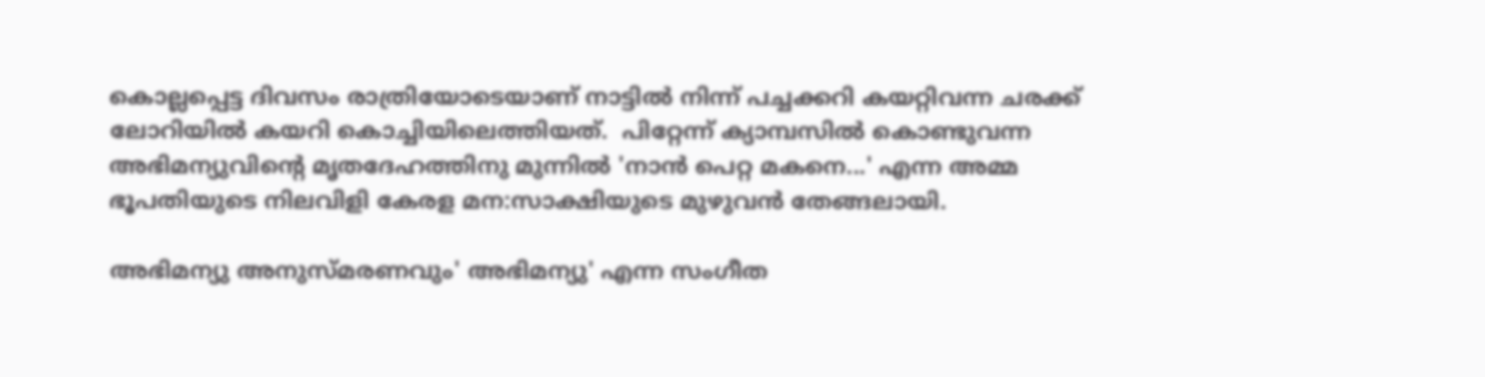കൊല്ലപ്പെട്ട ദിവസം രാത്രിയോടെയാണ് നാട്ടില്‍ നിന്ന് പച്ചക്കറി കയറ്റിവന്ന ചരക്ക് ലോറിയില്‍ കയറി കൊച്ചിയിലെത്തിയത്.  പിറ്റേന്ന് ക്യാമ്പസില്‍ കൊണ്ടുവന്ന അഭിമന്യുവിന്റെ മൃതദേഹത്തിനു മുന്നില്‍ 'നാന്‍ പെറ്റ മകനെ...' എന്ന അമ്മ ഭൂപതിയുടെ നിലവിളി കേരള മന:സാക്ഷിയുടെ മുഴുവന്‍ തേങ്ങലായി.

അഭിമന്യു അനുസ്മരണവും' അഭിമന്യു' എന്ന സംഗീത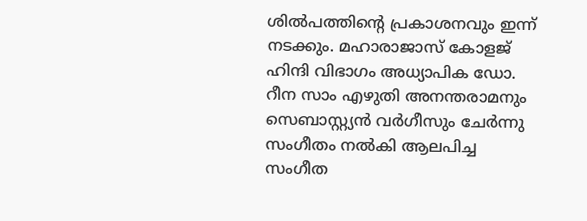ശില്‍പത്തിന്റെ പ്രകാശനവും ഇന്ന് നടക്കും. മഹാരാജാസ് കോളജ് ഹിന്ദി വിഭാഗം അധ്യാപിക ഡോ. റീന സാം എഴുതി അനന്തരാമനും സെബാസ്റ്റ്യന്‍ വര്‍ഗീസും ചേര്‍ന്നു സംഗീതം നല്‍കി ആലപിച്ച സംഗീത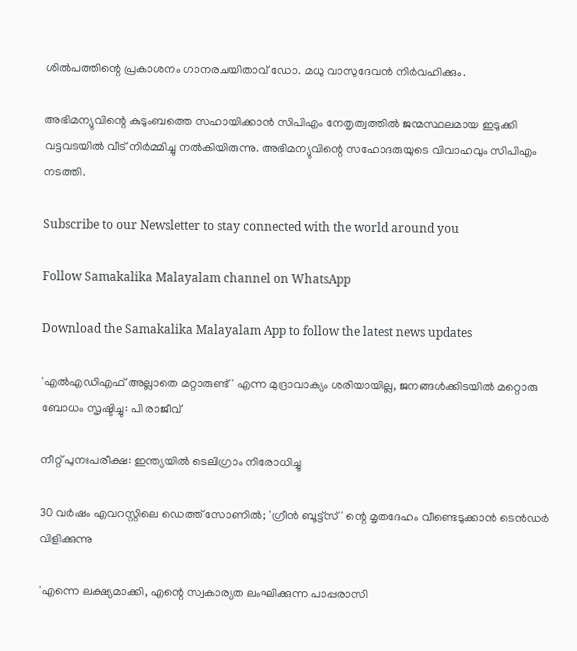ശില്‍പത്തിന്റെ പ്രകാശനം ഗാനരചയിതാവ് ഡോ. മധു വാസുദേവന്‍ നിര്‍വഹിക്കും.

അഭിമന്യുവിന്റെ കുടുംബത്തെ സഹായിക്കാന്‍ സിപിഎം നേതൃത്വത്തില്‍ ജന്മസ്ഥലമായ ഇടുക്കി വട്ടവടയില്‍ വീട് നിര്‍മ്മിച്ചു നല്‍കിയിരുന്നു. അഭിമന്യുവിന്റെ സഹോദരുയുടെ വിവാഹവും സിപിഎം നടത്തി.

Subscribe to our Newsletter to stay connected with the world around you

Follow Samakalika Malayalam channel on WhatsApp

Download the Samakalika Malayalam App to follow the latest news updates

'എല്‍എഡിഎഫ് അല്ലാതെ മറ്റാരുണ്ട്' എന്ന മുദ്രാവാക്യം ശരിയായില്ല, ജനങ്ങള്‍ക്കിടയില്‍ മറ്റൊരു ബോധം സൃഷ്ടിച്ചു: പി രാജീവ്

നീറ്റ് പുനഃപരീക്ഷ: ഇന്ത്യയില്‍ ടെലിഗ്രാം നിരോധിച്ചു

30 വര്‍ഷം എവറസ്റ്റിലെ ഡെത്ത് സോണില്‍; 'ഗ്രീന്‍ ബൂട്ട്‌സ്' ന്റെ മൃതദേഹം വീണ്ടെടുക്കാന്‍ ടെന്‍ഡര്‍ വിളിക്കുന്നു

'എന്നെ ലക്ഷ്യമാക്കി, എന്റെ സ്വകാര്യത ലംഘിക്കുന്ന പാപ്പരാസി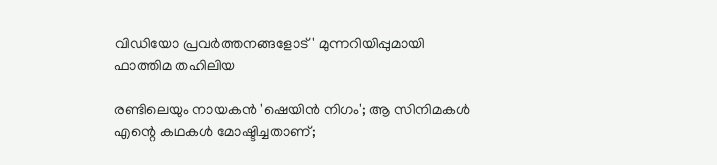വിഡിയോ പ്രവർത്തനങ്ങളോട്' മുന്നറിയിപ്പുമായി ഫാത്തിമ തഹിലിയ

രണ്ടിലെയും നായകന്‍ 'ഷെയിൻ നിഗം'; ആ സിനിമകള്‍ എന്റെ കഥകള്‍ മോഷ്ടിച്ചതാണ്;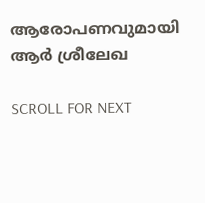ആരോപണവുമായി ആര്‍ ശ്രീലേഖ

SCROLL FOR NEXT